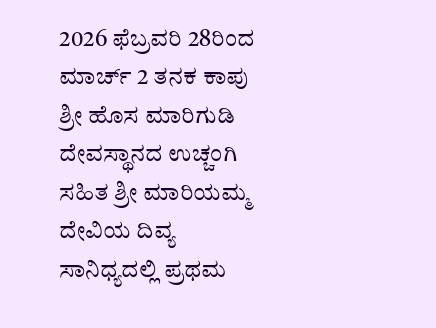2026 ಫೆಬ್ರವರಿ 28ರಿಂದ ಮಾರ್ಚ್ 2 ತನಕ ಕಾಪು ಶ್ರೀ ಹೊಸ ಮಾರಿಗುಡಿ ದೇವಸ್ಥಾನದ ಉಚ್ಚಂಗಿ ಸಹಿತ ಶ್ರೀ ಮಾರಿಯಮ್ಮ ದೇವಿಯ ದಿವ್ಯ ಸಾನಿಧ್ಯದಲ್ಲಿ ಪ್ರಥಮ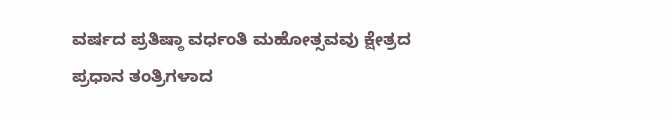ವರ್ಷದ ಪ್ರತಿಷ್ಠಾ ವರ್ಧಂತಿ ಮಹೋತ್ಸವವು ಕ್ಷೇತ್ರದ ಪ್ರಧಾನ ತಂತ್ರಿಗಳಾದ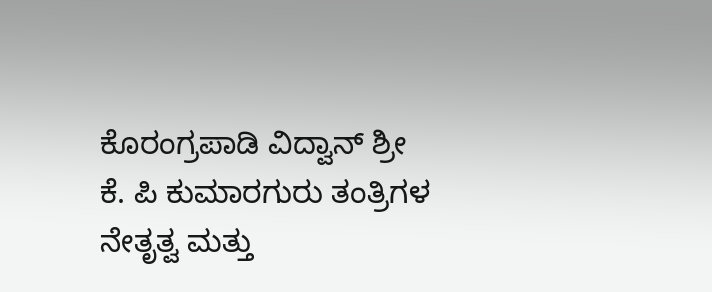ಕೊರಂಗ್ರಪಾಡಿ ವಿದ್ವಾನ್ ಶ್ರೀ ಕೆ. ಪಿ ಕುಮಾರಗುರು ತಂತ್ರಿಗಳ ನೇತೃತ್ವ ಮತ್ತು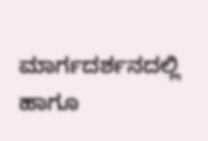ಮಾರ್ಗದರ್ಶನದಲ್ಲಿ ಹಾಗೂ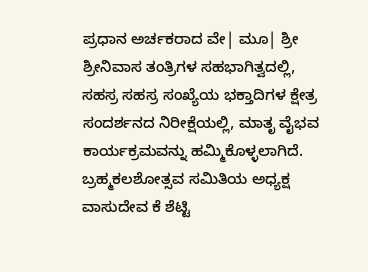ಪ್ರಧಾನ ಅರ್ಚಕರಾದ ವೇ| ಮೂ| ಶ್ರೀ ಶ್ರೀನಿವಾಸ ತಂತ್ರಿಗಳ ಸಹಭಾಗಿತ್ವದಲ್ಲಿ, ಸಹಸ್ರ ಸಹಸ್ರ ಸಂಖ್ಯೆಯ ಭಕ್ತಾದಿಗಳ ಕ್ಷೇತ್ರ ಸಂದರ್ಶನದ ನಿರೀಕ್ಷೆಯಲ್ಲಿ, ಮಾತೃ ವೈಭವ ಕಾರ್ಯಕ್ರಮವನ್ನು ಹಮ್ಮಿಕೊಳ್ಳಲಾಗಿದೆ. ಬ್ರಹ್ಮಕಲಶೋತ್ಸವ ಸಮಿತಿಯ ಅಧ್ಯಕ್ಷ ವಾಸುದೇವ ಕೆ ಶೆಟ್ಟಿ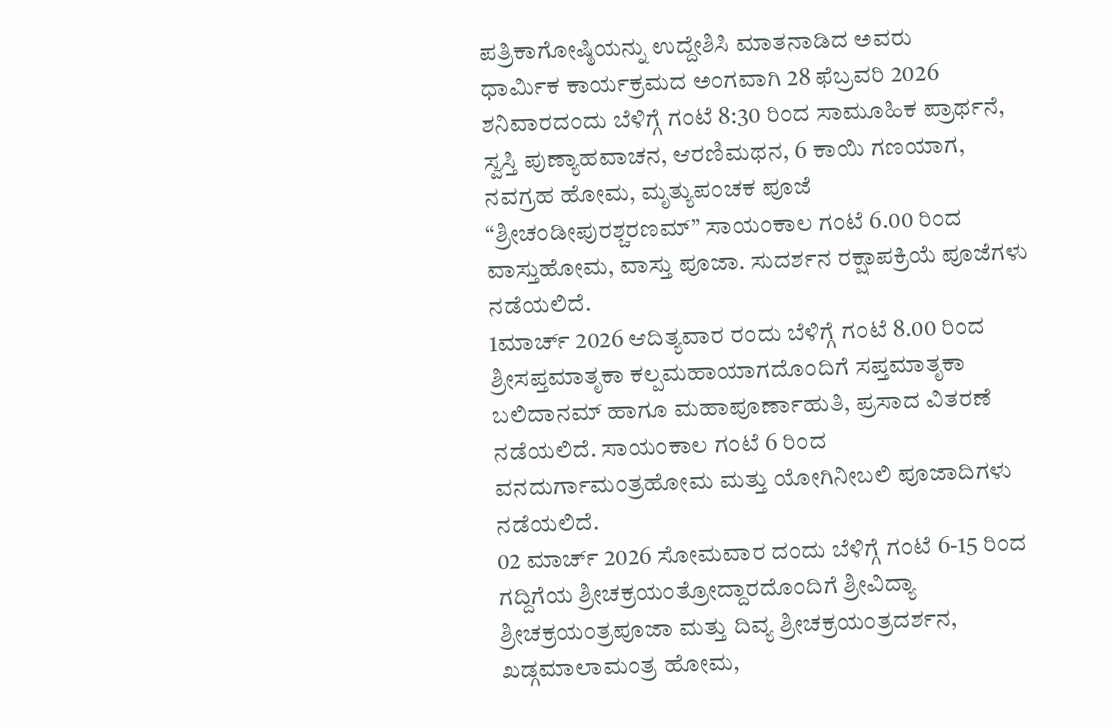ಪತ್ರಿಕಾಗೋಷ್ಠಿಯನ್ನು ಉದ್ದೇಶಿಸಿ ಮಾತನಾಡಿದ ಅವರು
ಧಾರ್ಮಿಕ ಕಾರ್ಯಕ್ರಮದ ಅಂಗವಾಗಿ 28 ಫೆಬ್ರವರಿ 2026 ಶನಿವಾರದಂದು ಬೆಳಿಗ್ಗೆ ಗಂಟೆ 8:30 ರಿಂದ ಸಾಮೂಹಿಕ ಪ್ರಾರ್ಥನೆ, ಸ್ವಸ್ತಿ ಪುಣ್ಯಾಹವಾಚನ, ಆರಣಿಮಥನ, 6 ಕಾಯಿ ಗಣಯಾಗ, ನವಗ್ರಹ ಹೋಮ, ಮೃತ್ಯುಪಂಚಕ ಪೂಜೆ “ಶ್ರೀಚಂಡೀಪುರಶ್ಚರಣಮ್” ಸಾಯಂಕಾಲ ಗಂಟೆ 6.00 ರಿಂದ ವಾಸ್ತುಹೋಮ, ವಾಸ್ತು ಪೂಜಾ. ಸುದರ್ಶನ ರಕ್ಷಾಪಕ್ರಿಯೆ ಪೂಜೆಗಳು ನಡೆಯಲಿದೆ.
1ಮಾರ್ಚ್ 2026 ಆದಿತ್ಯವಾರ ರಂದು ಬೆಳಿಗ್ಗೆ ಗಂಟೆ 8.00 ರಿಂದ ಶ್ರೀಸಪ್ತಮಾತೃಕಾ ಕಲ್ಪಮಹಾಯಾಗದೊಂದಿಗೆ ಸಪ್ತಮಾತೃಕಾ ಬಲಿದಾನಮ್ ಹಾಗೂ ಮಹಾಪೂರ್ಣಾಹುತಿ, ಪ್ರಸಾದ ವಿತರಣೆ ನಡೆಯಲಿದೆ. ಸಾಯಂಕಾಲ ಗಂಟೆ 6 ರಿಂದ ವನದುರ್ಗಾಮಂತ್ರಹೋಮ ಮತ್ತು ಯೋಗಿನೀಬಲಿ ಪೂಜಾದಿಗಳು ನಡೆಯಲಿದೆ.
02 ಮಾರ್ಚ್ 2026 ಸೋಮವಾರ ದಂದು ಬೆಳಿಗ್ಗೆ ಗಂಟೆ 6-15 ರಿಂದ ಗದ್ದಿಗೆಯ ಶ್ರೀಚಕ್ರಯಂತ್ರೋದ್ದಾರದೊಂದಿಗೆ ಶ್ರೀವಿದ್ಯಾ ಶ್ರೀಚಕ್ರಯಂತ್ರಪೂಜಾ ಮತ್ತು ದಿವ್ಯ ಶ್ರೀಚಕ್ರಯಂತ್ರದರ್ಶನ, ಖಡ್ಗಮಾಲಾಮಂತ್ರ ಹೋಮ,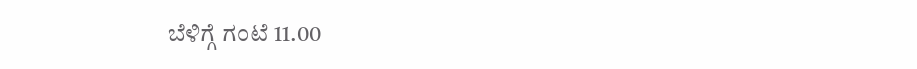ಬೆಳಿಗ್ಗೆ ಗಂಟೆ 11.00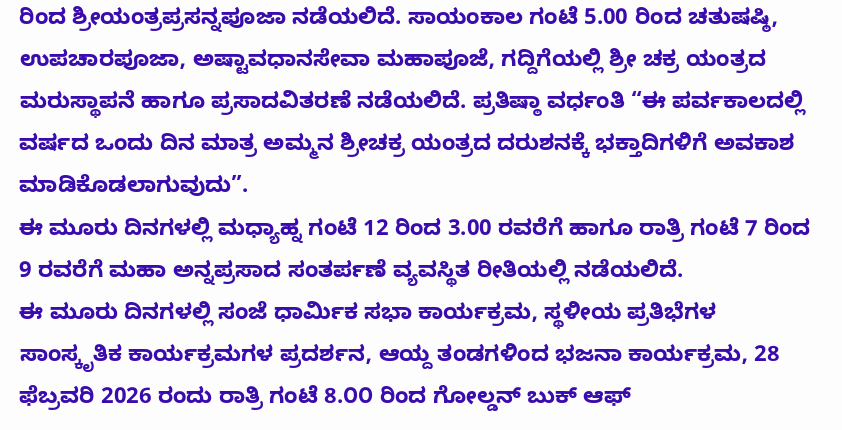ರಿಂದ ಶ್ರೀಯಂತ್ರಪ್ರಸನ್ನಪೂಜಾ ನಡೆಯಲಿದೆ. ಸಾಯಂಕಾಲ ಗಂಟೆ 5.00 ರಿಂದ ಚತುಷಷ್ಠಿ, ಉಪಚಾರಪೂಜಾ, ಅಷ್ಟಾವಧಾನಸೇವಾ ಮಹಾಪೂಜೆ, ಗದ್ದಿಗೆಯಲ್ಲಿ ಶ್ರೀ ಚಕ್ರ ಯಂತ್ರದ ಮರುಸ್ಥಾಪನೆ ಹಾಗೂ ಪ್ರಸಾದವಿತರಣೆ ನಡೆಯಲಿದೆ. ಪ್ರತಿಷ್ಠಾ ವರ್ಧಂತಿ “ಈ ಪರ್ವಕಾಲದಲ್ಲಿ ವರ್ಷದ ಒಂದು ದಿನ ಮಾತ್ರ ಅಮ್ಮನ ಶ್ರೀಚಕ್ರ ಯಂತ್ರದ ದರುಶನಕ್ಕೆ ಭಕ್ತಾದಿಗಳಿಗೆ ಅವಕಾಶ ಮಾಡಿಕೊಡಲಾಗುವುದು”.
ಈ ಮೂರು ದಿನಗಳಲ್ಲಿ ಮಧ್ಯಾಹ್ನ ಗಂಟೆ 12 ರಿಂದ 3.00 ರವರೆಗೆ ಹಾಗೂ ರಾತ್ರಿ ಗಂಟೆ 7 ರಿಂದ 9 ರವರೆಗೆ ಮಹಾ ಅನ್ನಪ್ರಸಾದ ಸಂತರ್ಪಣೆ ವ್ಯವಸ್ಥಿತ ರೀತಿಯಲ್ಲಿ ನಡೆಯಲಿದೆ.
ಈ ಮೂರು ದಿನಗಳಲ್ಲಿ ಸಂಜೆ ಧಾರ್ಮಿಕ ಸಭಾ ಕಾರ್ಯಕ್ರಮ, ಸ್ಥಳೀಯ ಪ್ರತಿಭೆಗಳ ಸಾಂಸ್ಕೃತಿಕ ಕಾರ್ಯಕ್ರಮಗಳ ಪ್ರದರ್ಶನ, ಆಯ್ದ ತಂಡಗಳಿಂದ ಭಜನಾ ಕಾರ್ಯಕ್ರಮ, 28 ಫೆಬ್ರವರಿ 2026 ರಂದು ರಾತ್ರಿ ಗಂಟೆ 8.೦೦ ರಿಂದ ಗೋಲ್ಡನ್ ಬುಕ್ ಆಫ್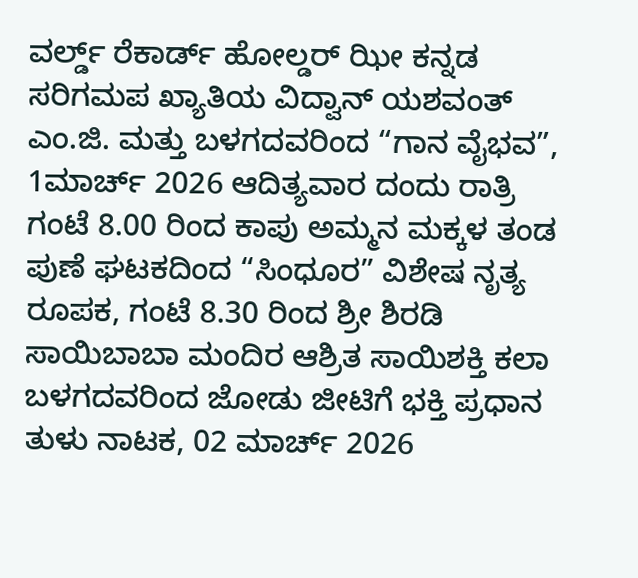ವರ್ಲ್ಡ್ ರೆಕಾರ್ಡ್ ಹೋಲ್ಡರ್ ಝೀ ಕನ್ನಡ ಸರಿಗಮಪ ಖ್ಯಾತಿಯ ವಿದ್ವಾನ್ ಯಶವಂತ್ ಎಂ.ಜಿ. ಮತ್ತು ಬಳಗದವರಿಂದ “ಗಾನ ವೈಭವ”, 1ಮಾರ್ಚ್ 2026 ಆದಿತ್ಯವಾರ ದಂದು ರಾತ್ರಿ ಗಂಟೆ 8.00 ರಿಂದ ಕಾಪು ಅಮ್ಮನ ಮಕ್ಕಳ ತಂಡ ಪುಣೆ ಘಟಕದಿಂದ “ಸಿಂಧೂರ” ವಿಶೇಷ ನೃತ್ಯ ರೂಪಕ, ಗಂಟೆ 8.30 ರಿಂದ ಶ್ರೀ ಶಿರಡಿ ಸಾಯಿಬಾಬಾ ಮಂದಿರ ಆಶ್ರಿತ ಸಾಯಿಶಕ್ತಿ ಕಲಾ ಬಳಗದವರಿಂದ ಜೋಡು ಜೀಟಿಗೆ ಭಕ್ತಿ ಪ್ರಧಾನ ತುಳು ನಾಟಕ, 02 ಮಾರ್ಚ್ 2026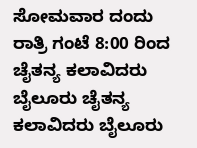ಸೋಮವಾರ ದಂದು ರಾತ್ರಿ ಗಂಟೆ 8:00 ರಿಂದ ಚೈತನ್ಯ ಕಲಾವಿದರು ಬೈಲೂರು ಚೈತನ್ಯ ಕಲಾವಿದರು ಬೈಲೂರು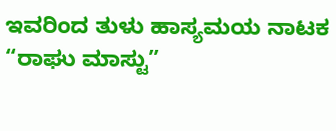ಇವರಿಂದ ತುಳು ಹಾಸ್ಯಮಯ ನಾಟಕ “ರಾಘು ಮಾಸ್ಟು”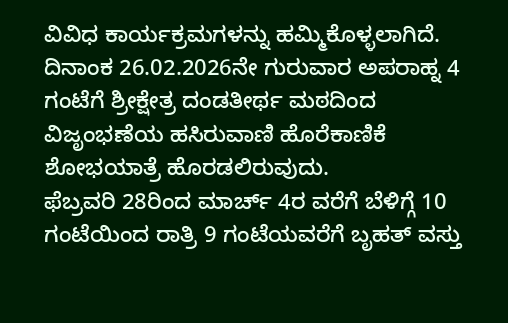ವಿವಿಧ ಕಾರ್ಯಕ್ರಮಗಳನ್ನು ಹಮ್ಮಿಕೊಳ್ಳಲಾಗಿದೆ.
ದಿನಾಂಕ 26.02.2026ನೇ ಗುರುವಾರ ಅಪರಾಹ್ನ 4 ಗಂಟೆಗೆ ಶ್ರೀಕ್ಷೇತ್ರ ದಂಡತೀರ್ಥ ಮಠದಿಂದ ವಿಜೃಂಭಣೆಯ ಹಸಿರುವಾಣಿ ಹೊರೆಕಾಣಿಕೆ ಶೋಭಯಾತ್ರೆ ಹೊರಡಲಿರುವುದು.
ಫೆಬ್ರವರಿ 28ರಿಂದ ಮಾರ್ಚ್ 4ರ ವರೆಗೆ ಬೆಳಿಗ್ಗೆ 10 ಗಂಟೆಯಿಂದ ರಾತ್ರಿ 9 ಗಂಟೆಯವರೆಗೆ ಬೃಹತ್ ವಸ್ತು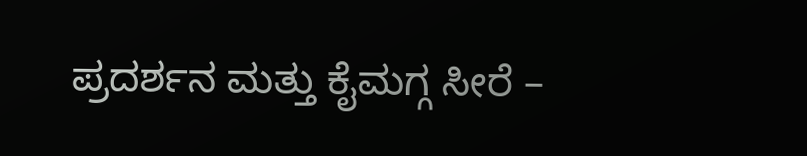ಪ್ರದರ್ಶನ ಮತ್ತು ಕೈಮಗ್ಗ ಸೀರೆ –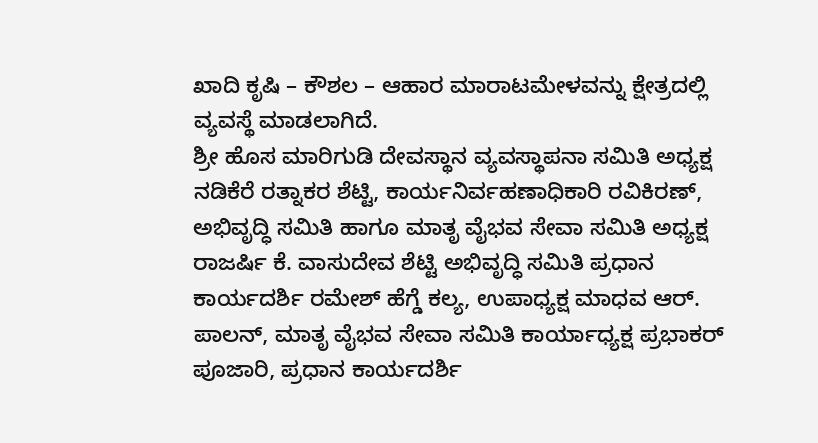ಖಾದಿ ಕೃಷಿ – ಕೌಶಲ – ಆಹಾರ ಮಾರಾಟಮೇಳವನ್ನು ಕ್ಷೇತ್ರದಲ್ಲಿ ವ್ಯವಸ್ಥೆ ಮಾಡಲಾಗಿದೆ.
ಶ್ರೀ ಹೊಸ ಮಾರಿಗುಡಿ ದೇವಸ್ಥಾನ ವ್ಯವಸ್ಥಾಪನಾ ಸಮಿತಿ ಅಧ್ಯಕ್ಷ ನಡಿಕೆರೆ ರತ್ನಾಕರ ಶೆಟ್ಟಿ, ಕಾರ್ಯನಿರ್ವಹಣಾಧಿಕಾರಿ ರವಿಕಿರಣ್, ಅಭಿವೃದ್ಧಿ ಸಮಿತಿ ಹಾಗೂ ಮಾತೃ ವೈಭವ ಸೇವಾ ಸಮಿತಿ ಅಧ್ಯಕ್ಷ ರಾಜರ್ಷಿ ಕೆ. ವಾಸುದೇವ ಶೆಟ್ಟಿ ಅಭಿವೃದ್ಧಿ ಸಮಿತಿ ಪ್ರಧಾನ ಕಾರ್ಯದರ್ಶಿ ರಮೇಶ್ ಹೆಗ್ಡೆ ಕಲ್ಯ, ಉಪಾಧ್ಯಕ್ಷ ಮಾಧವ ಆರ್. ಪಾಲನ್, ಮಾತೃ ವೈಭವ ಸೇವಾ ಸಮಿತಿ ಕಾರ್ಯಾಧ್ಯಕ್ಷ ಪ್ರಭಾಕರ್ ಪೂಜಾರಿ, ಪ್ರಧಾನ ಕಾರ್ಯದರ್ಶಿ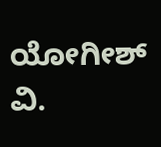ಯೋಗೀಶ್ ವಿ.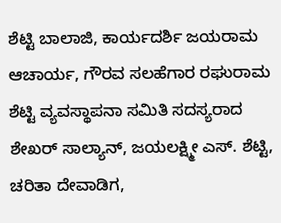ಶೆಟ್ಟಿ ಬಾಲಾಜಿ, ಕಾರ್ಯದರ್ಶಿ ಜಯರಾಮ ಆಚಾರ್ಯ, ಗೌರವ ಸಲಹೆಗಾರ ರಘುರಾಮ ಶೆಟ್ಟಿ ವ್ಯವಸ್ಥಾಪನಾ ಸಮಿತಿ ಸದಸ್ಯರಾದ ಶೇಖರ್ ಸಾಲ್ಯಾನ್, ಜಯಲಕ್ಷ್ಮೀ ಎಸ್. ಶೆಟ್ಟಿ, ಚರಿತಾ ದೇವಾಡಿಗ,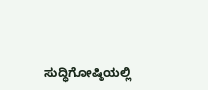ಸುದ್ಧಿಗೋಷ್ಠಿಯಲ್ಲಿ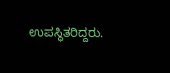ಉಪಸ್ಥಿತರಿದ್ದರು.